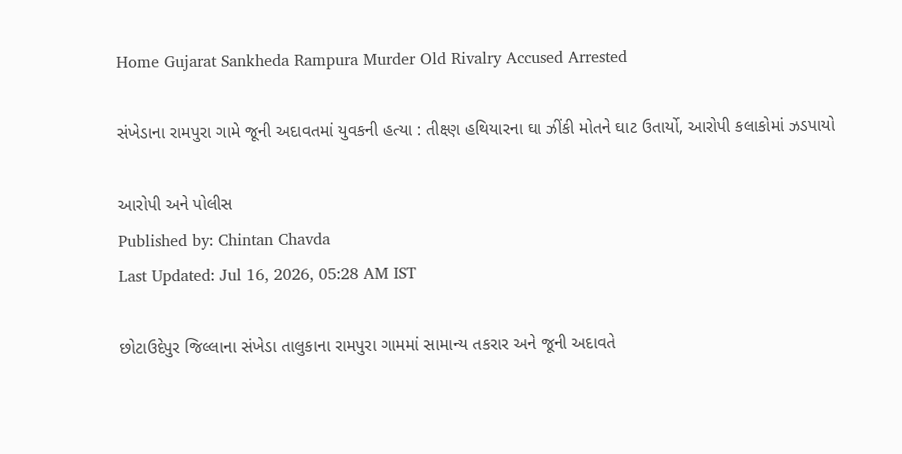Home Gujarat Sankheda Rampura Murder Old Rivalry Accused Arrested

સંખેડાના રામપુરા ગામે જૂની અદાવતમાં યુવકની હત્યા : તીક્ષ્ણ હથિયારના ઘા ઝીંકી મોતને ઘાટ ઉતાર્યો, આરોપી કલાકોમાં ઝડપાયો

આરોપી અને પોલીસ
Published by: Chintan Chavda
Last Updated: Jul 16, 2026, 05:28 AM IST

છોટાઉદેપુર જિલ્લાના સંખેડા તાલુકાના રામપુરા ગામમાં સામાન્ય તકરાર અને જૂની અદાવતે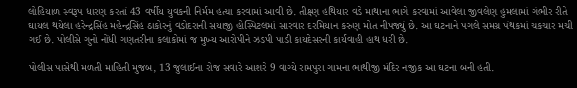લોહિયાળ સ્વરૂપ ધારણ કરતાં 43 વર્ષીય યુવકની નિર્મમ હત્યા કરવામાં આવી છે. તીક્ષ્ણ હથિયાર વડે માથાના ભાગે કરવામાં આવેલા જીવલેણ હુમલામાં ગંભીર રીતે ઘાયલ થયેલા હરેન્દ્રસિંહ મહેન્દ્રસિંહ ઠાકોરનું વડોદરાની સયાજી હોસ્પિટલમાં સારવાર દરમિયાન કરુણ મોત નીપજ્યું છે. આ ઘટનાને પગલે સમગ્ર પંથકમાં ચકચાર મચી ગઈ છે. પોલીસે ગુનો નોંધી ગણતરીના કલાકોમાં જ મુખ્ય આરોપીને ઝડપી પાડી કાયદેસરની કાર્યવાહી હાથ ધરી છે.

પોલીસ પાસેથી મળતી માહિતી મુજબ, 13 જુલાઈના રોજ સવારે આશરે 9 વાગ્યે રામપુરા ગામના ભાથીજી મંદિર નજીક આ ઘટના બની હતી.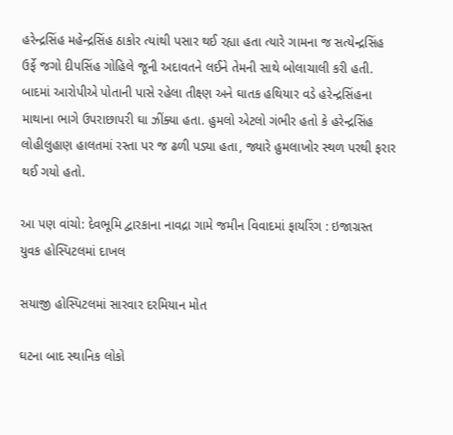હરેન્દ્રસિંહ મહેન્દ્રસિંહ ઠાકોર ત્યાંથી પસાર થઈ રહ્યા હતા ત્યારે ગામના જ સત્યેન્દ્રસિંહ ઉર્ફે જગો દીપસિંહ ગોહિલે જૂની અદાવતને લઈને તેમની સાથે બોલાચાલી કરી હતી. બાદમાં આરોપીએ પોતાની પાસે રહેલા તીક્ષ્ણ અને ઘાતક હથિયાર વડે હરેન્દ્રસિંહના માથાના ભાગે ઉપરાછાપરી ઘા ઝીંક્યા હતા. હુમલો એટલો ગંભીર હતો કે હરેન્દ્રસિંહ લોહીલુહાણ હાલતમાં રસ્તા પર જ ઢળી પડ્યા હતા, જ્યારે હુમલાખોર સ્થળ પરથી ફરાર થઈ ગયો હતો.

આ પણ વાંચો: દેવભૂમિ દ્વારકાના નાવદ્રા ગામે જમીન વિવાદમાં ફાયરિંગ : ઇજાગ્રસ્ત યુવક હોસ્પિટલમાં દાખલ

સયાજી હોસ્પિટલમાં સારવાર દરમિયાન મોત

ઘટના બાદ સ્થાનિક લોકો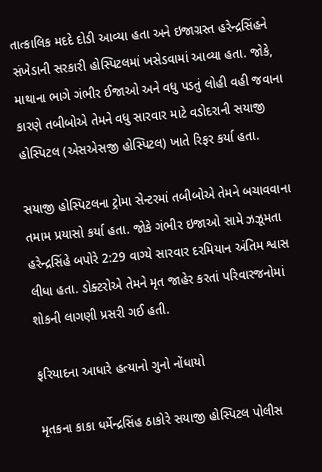તાત્કાલિક મદદે દોડી આવ્યા હતા અને ઇજાગ્રસ્ત હરેન્દ્રસિંહને સંખેડાની સરકારી હોસ્પિટલમાં ખસેડવામાં આવ્યા હતા. જોકે, માથાના ભાગે ગંભીર ઈજાઓ અને વધુ પડતું લોહી વહી જવાના કારણે તબીબોએ તેમને વધુ સારવાર માટે વડોદરાની સયાજી હોસ્પિટલ (એસએસજી હોસ્પિટલ) ખાતે રિફર કર્યા હતા.

સયાજી હોસ્પિટલના ટ્રોમા સેન્ટરમાં તબીબોએ તેમને બચાવવાના તમામ પ્રયાસો કર્યા હતા. જોકે ગંભીર ઇજાઓ સામે ઝઝૂમતા હરેન્દ્રસિંહે બપોરે 2:29 વાગ્યે સારવાર દરમિયાન અંતિમ શ્વાસ લીધા હતા. ડોક્ટરોએ તેમને મૃત જાહેર કરતાં પરિવારજનોમાં શોકની લાગણી પ્રસરી ગઈ હતી.

ફરિયાદના આધારે હત્યાનો ગુનો નોંધાયો

મૃતકના કાકા ધર્મેન્દ્રસિંહ ઠાકોરે સયાજી હોસ્પિટલ પોલીસ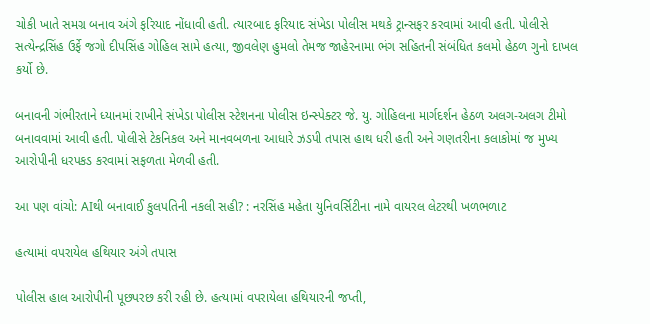ચોકી ખાતે સમગ્ર બનાવ અંગે ફરિયાદ નોંધાવી હતી. ત્યારબાદ ફરિયાદ સંખેડા પોલીસ મથકે ટ્રાન્સફર કરવામાં આવી હતી. પોલીસે સત્યેન્દ્રસિંહ ઉર્ફે જગો દીપસિંહ ગોહિલ સામે હત્યા, જીવલેણ હુમલો તેમજ જાહેરનામા ભંગ સહિતની સંબંધિત કલમો હેઠળ ગુનો દાખલ કર્યો છે.

બનાવની ગંભીરતાને ધ્યાનમાં રાખીને સંખેડા પોલીસ સ્ટેશનના પોલીસ ઇન્સ્પેક્ટર જે. યુ. ગોહિલના માર્ગદર્શન હેઠળ અલગ-અલગ ટીમો બનાવવામાં આવી હતી. પોલીસે ટેકનિકલ અને માનવબળના આધારે ઝડપી તપાસ હાથ ધરી હતી અને ગણતરીના કલાકોમાં જ મુખ્ય આરોપીની ધરપકડ કરવામાં સફળતા મેળવી હતી.

આ પણ વાંચો: AIથી બનાવાઈ કુલપતિની નકલી સહી? : નરસિંહ મહેતા યુનિવર્સિટીના નામે વાયરલ લેટરથી ખળભળાટ

હત્યામાં વપરાયેલ હથિયાર અંગે તપાસ

પોલીસ હાલ આરોપીની પૂછપરછ કરી રહી છે. હત્યામાં વપરાયેલા હથિયારની જપ્તી,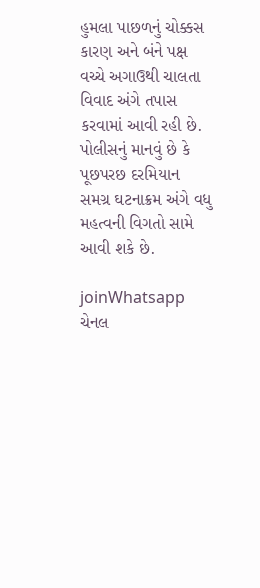હુમલા પાછળનું ચોક્કસ કારણ અને બંને પક્ષ વચ્ચે અગાઉથી ચાલતા વિવાદ અંગે તપાસ કરવામાં આવી રહી છે. પોલીસનું માનવું છે કે પૂછપરછ દરમિયાન સમગ્ર ઘટનાક્રમ અંગે વધુ મહત્વની વિગતો સામે આવી શકે છે.

joinWhatsapp ચેનલ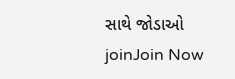સાથે જોડાઓ
joinJoin Now